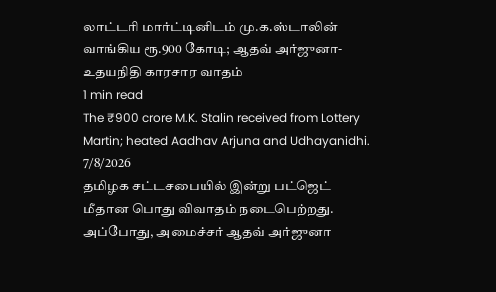லாட்டரி மார்ட்டினிடம் மு.க.ஸ்டாலின் வாங்கிய ரூ.900 கோடி; ஆதவ் அர்ஜுனா- உதயநிதி காரசார வாதம்
1 min read
The ₹900 crore M.K. Stalin received from Lottery Martin; heated Aadhav Arjuna and Udhayanidhi.
7/8/2026
தமிழக சட்டசபையில் இன்று பட்ஜெட் மீதான பொது விவாதம் நடைபெற்றது. அப்போது, அமைச்சர் ஆதவ் அர்ஜுனா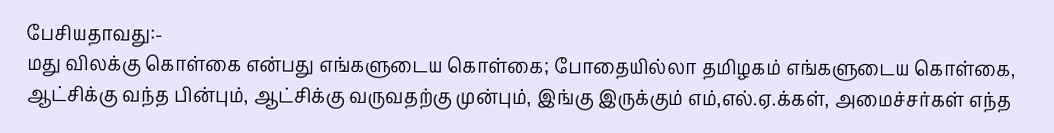பேசியதாவது:-
மது விலக்கு கொள்கை என்பது எங்களுடைய கொள்கை; போதையில்லா தமிழகம் எங்களுடைய கொள்கை, ஆட்சிக்கு வந்த பின்பும், ஆட்சிக்கு வருவதற்கு முன்பும், இங்கு இருக்கும் எம்,எல்.ஏ.க்கள், அமைச்சர்கள் எந்த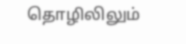தொழிலிலும்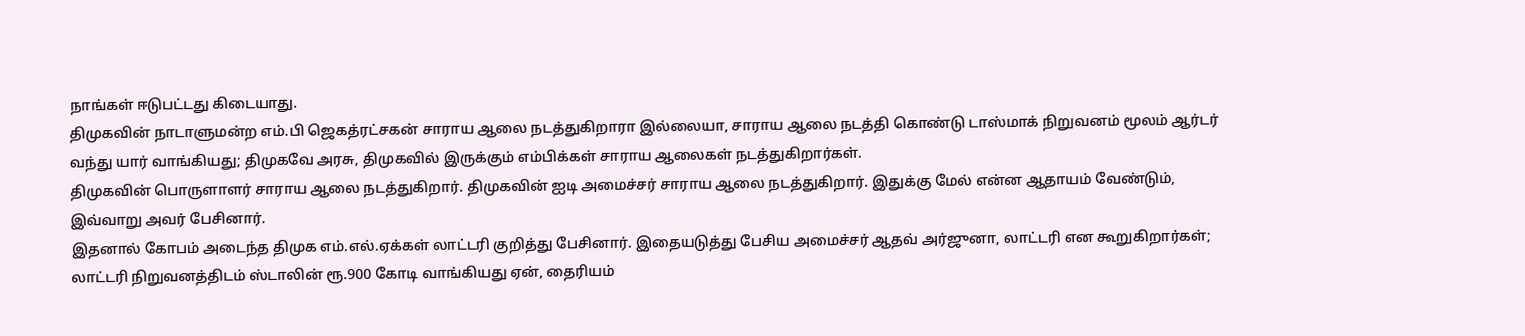நாங்கள் ஈடுபட்டது கிடையாது.
திமுகவின் நாடாளுமன்ற எம்.பி ஜெகத்ரட்சகன் சாராய ஆலை நடத்துகிறாரா இல்லையா, சாராய ஆலை நடத்தி கொண்டு டாஸ்மாக் நிறுவனம் மூலம் ஆர்டர் வந்து யார் வாங்கியது; திமுகவே அரசு, திமுகவில் இருக்கும் எம்பிக்கள் சாராய ஆலைகள் நடத்துகிறார்கள்.
திமுகவின் பொருளாளர் சாராய ஆலை நடத்துகிறார். திமுகவின் ஐடி அமைச்சர் சாராய ஆலை நடத்துகிறார். இதுக்கு மேல் என்ன ஆதாயம் வேண்டும்,
இவ்வாறு அவர் பேசினார்.
இதனால் கோபம் அடைந்த திமுக எம்.எல்.ஏக்கள் லாட்டரி குறித்து பேசினார். இதையடுத்து பேசிய அமைச்சர் ஆதவ் அர்ஜுனா, லாட்டரி என கூறுகிறார்கள்; லாட்டரி நிறுவனத்திடம் ஸ்டாலின் ரூ.900 கோடி வாங்கியது ஏன், தைரியம்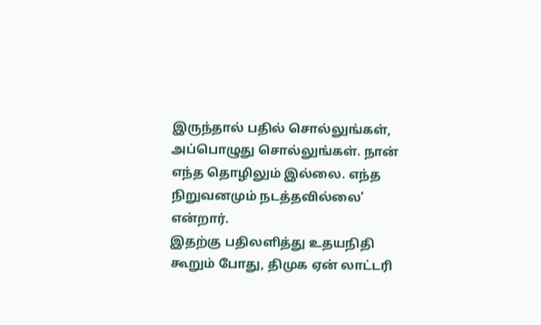இருந்தால் பதில் சொல்லுங்கள், அப்பொழுது சொல்லுங்கள். நான் எந்த தொழிலும் இல்லை. எந்த நிறுவனமும் நடத்தவில்லை’ என்றார்.
இதற்கு பதிலளித்து உதயநிதி கூறும் போது, திமுக ஏன் லாட்டரி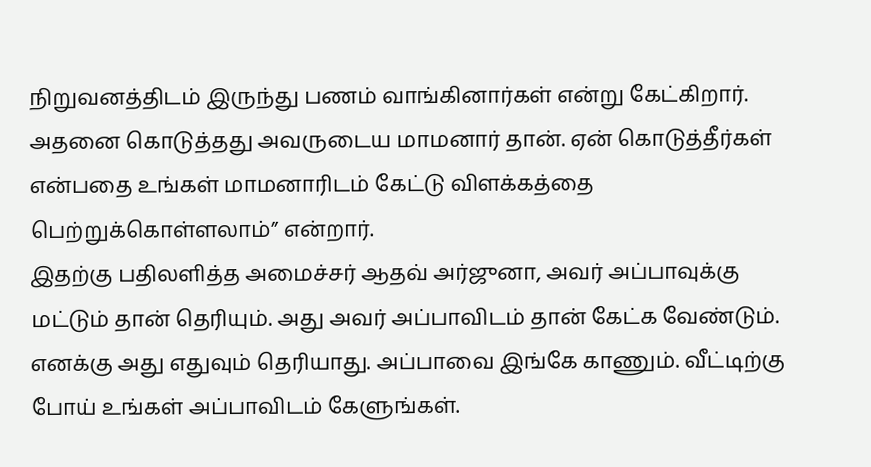நிறுவனத்திடம் இருந்து பணம் வாங்கினார்கள் என்று கேட்கிறார். அதனை கொடுத்தது அவருடைய மாமனார் தான். ஏன் கொடுத்தீர்கள் என்பதை உங்கள் மாமனாரிடம் கேட்டு விளக்கத்தை பெற்றுக்கொள்ளலாம்” என்றார்.
இதற்கு பதிலளித்த அமைச்சர் ஆதவ் அர்ஜுனா, அவர் அப்பாவுக்கு மட்டும் தான் தெரியும். அது அவர் அப்பாவிடம் தான் கேட்க வேண்டும். எனக்கு அது எதுவும் தெரியாது. அப்பாவை இங்கே காணும். வீட்டிற்கு போய் உங்கள் அப்பாவிடம் கேளுங்கள்.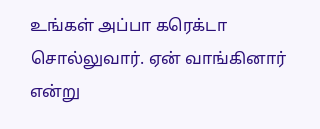உங்கள் அப்பா கரெக்டா சொல்லுவார். ஏன் வாங்கினார் என்று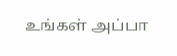உங்கள் அப்பா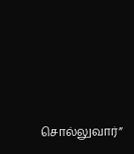சொல்லுவார்”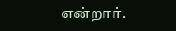என்றார்.